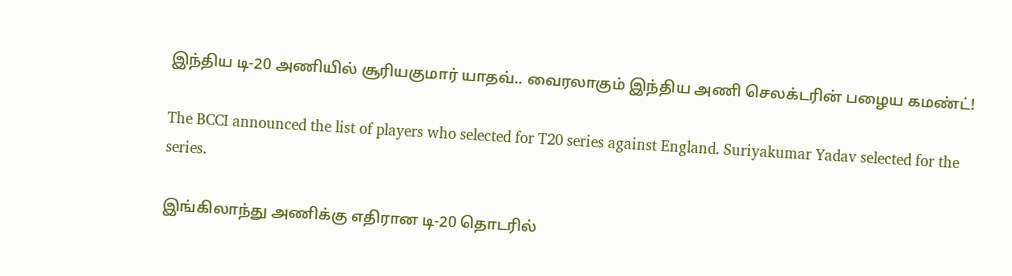இந்திய டி-20 அணியில் சூரியகுமார் யாதவ்.. வைரலாகும் இந்திய அணி செலக்டரின் பழைய கமண்ட்!

The BCCI announced the list of players who selected for T20 series against England. Suriyakumar Yadav selected for the series.

இங்கிலாந்து அணிக்கு எதிரான டி-20 தொடரில்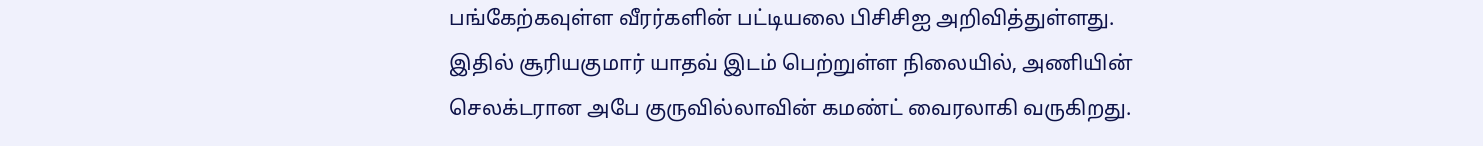பங்கேற்கவுள்ள வீரர்களின் பட்டியலை பிசிசிஐ அறிவித்துள்ளது. இதில் சூரியகுமார் யாதவ் இடம் பெற்றுள்ள நிலையில், அணியின் செலக்டரான அபே குருவில்லாவின் கமண்ட் வைரலாகி வருகிறது.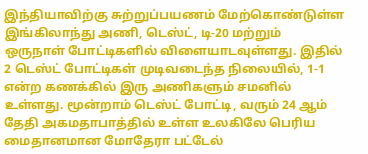இந்தியாவிற்கு சுற்றுப்பயணம் மேற்கொண்டுள்ள இங்கிலாந்து அணி, டெஸ்ட், டி-20 மற்றும் ஒருநாள் போட்டிகளில் விளையாடவுள்ளது. இதில் 2 டெஸ்ட் போட்டிகள் முடிவடைந்த நிலையில், 1-1 என்ற கணக்கில் இரு அணிகளும் சமனில் உள்ளது. மூன்றாம் டெஸ்ட் போட்டி, வரும் 24 ஆம் தேதி அகமதாபாத்தில் உள்ள உலகிலே பெரிய மைதானமான மோதேரா பட்டேல்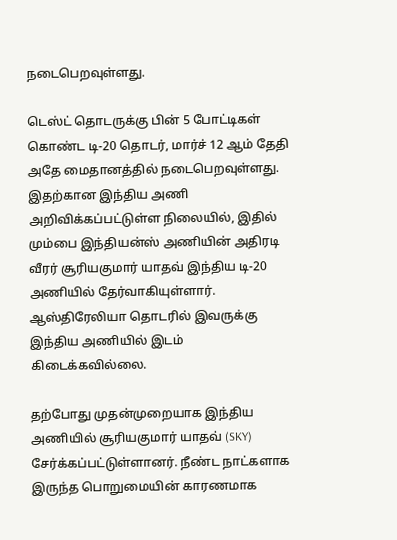நடைபெறவுள்ளது.

டெஸ்ட் தொடருக்கு பின் 5 போட்டிகள் கொண்ட டி-20 தொடர், மார்ச் 12 ஆம் தேதி அதே மைதானத்தில் நடைபெறவுள்ளது. இதற்கான இந்திய அணி அறிவிக்கப்பட்டுள்ள நிலையில், இதில் மும்பை இந்தியன்ஸ் அணியின் அதிரடி வீரர் சூரியகுமார் யாதவ் இந்திய டி-20 அணியில் தேர்வாகியுள்ளார். ஆஸ்திரேலியா தொடரில் இவருக்கு இந்திய அணியில் இடம் கிடைக்கவில்லை.

தற்போது முதன்முறையாக இந்திய அணியில் சூரியகுமார் யாதவ் (SKY) சேர்க்கப்பட்டுள்ளானர். நீண்ட நாட்களாக இருந்த பொறுமையின் காரணமாக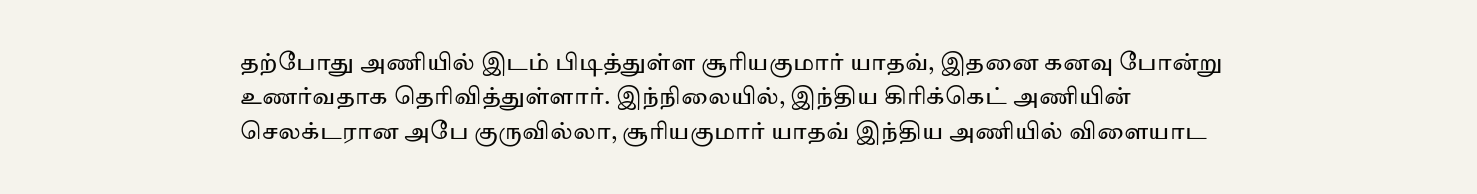தற்போது அணியில் இடம் பிடித்துள்ள சூரியகுமார் யாதவ், இதனை கனவு போன்று உணர்வதாக தெரிவித்துள்ளார். இந்நிலையில், இந்திய கிரிக்கெட் அணியின் செலக்டரான அபே குருவில்லா, சூரியகுமார் யாதவ் இந்திய அணியில் விளையாட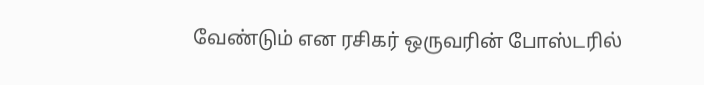வேண்டும் என ரசிகர் ஒருவரின் போஸ்டரில்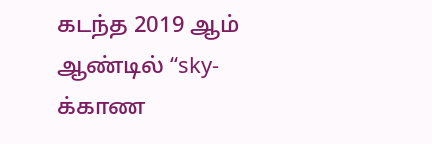கடந்த 2019 ஆம் ஆண்டில் “sky-க்காண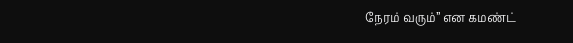நேரம் வரும்” என கமண்ட்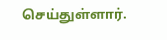செய்துள்ளார்.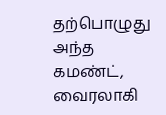தற்பொழுது அந்த கமண்ட், வைரலாகி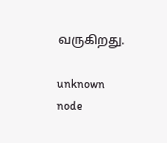வருகிறது.

unknown node